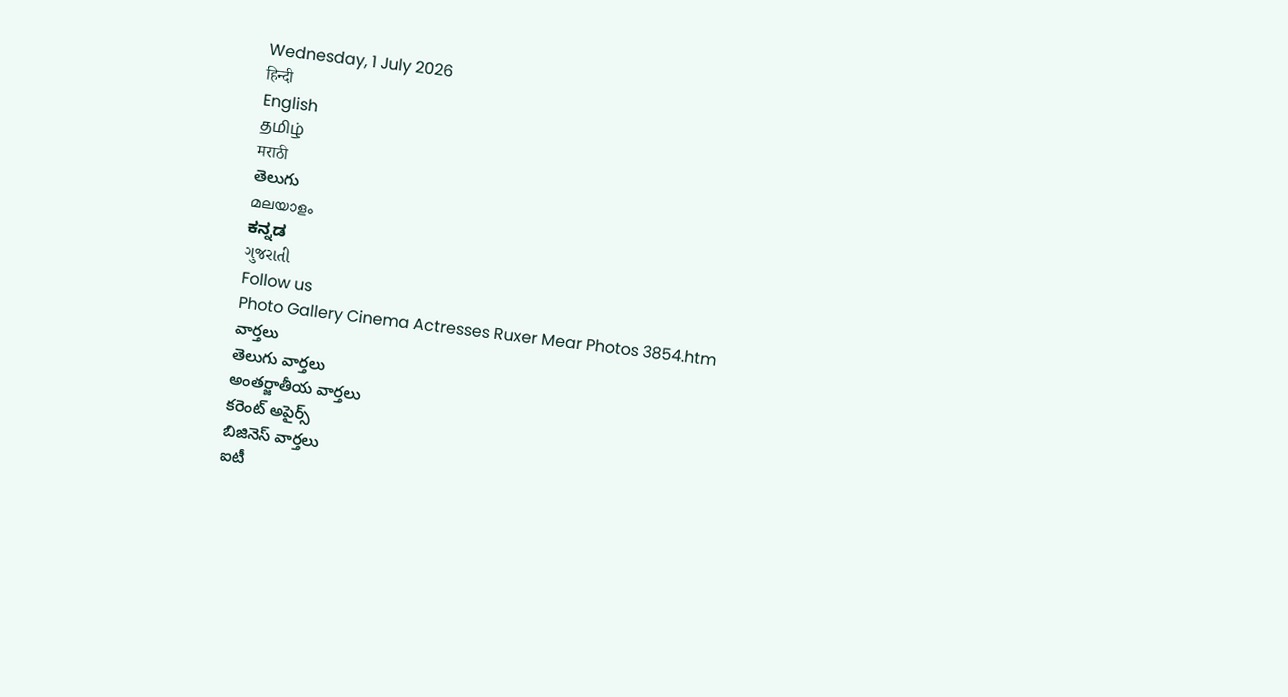Wednesday, 1 July 2026
हिन्दी
English
தமிழ்
मराठी
తెలుగు
മലയാളം
ಕನ್ನಡ
ગુજરાતી
Follow us
Photo Gallery Cinema Actresses Ruxer Mear Photos 3854.htm
వార్తలు
తెలుగు వార్తలు
అంతర్జాతీయ వార్తలు
కరెంట్ అపైర్స్
బిజినెస్ వార్తలు
ఐటీ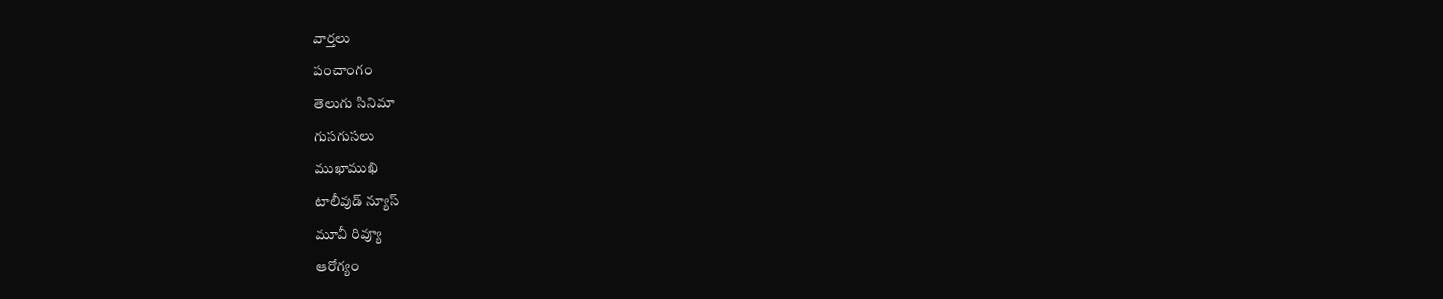వార్తలు
పంచాంగం
తెలుగు సినిమా
గుసగుసలు
ముఖాముఖి
టాలీవుడ్ న్యూస్
మూవీ రివ్యూ
ఆరోగ్యం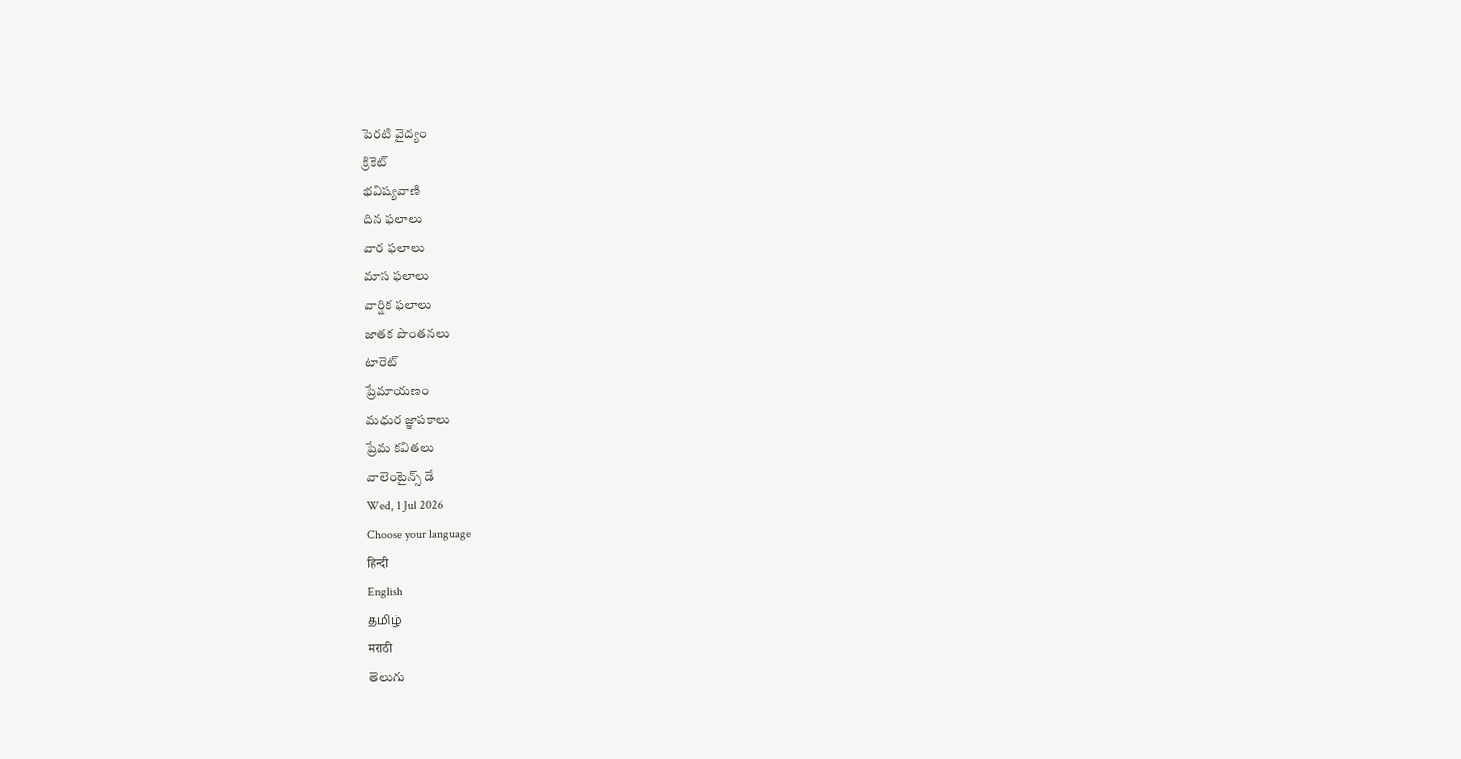పెరటి వైద్యం
క్రికెట్
భవిష్యవాణి
దిన ఫలాలు
వార ఫలాలు
మాస ఫలాలు
వార్షిక ఫలాలు
జాతక పొంతనలు
టారెట్
ప్రేమాయణం
మధుర జ్ఞాపకాలు
ప్రేమ కవితలు
వాలెంటైన్స్ డే
Wed, 1 Jul 2026
Choose your language
हिन्दी
English
தமிழ்
मराठी
తెలుగు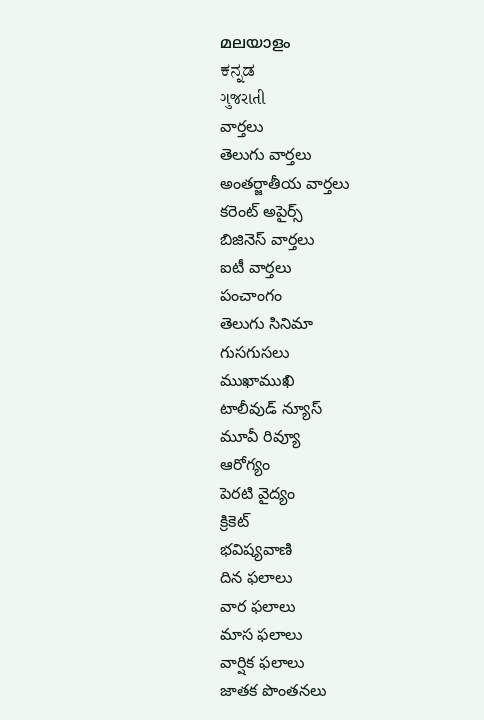മലയാളം
ಕನ್ನಡ
ગુજરાતી
వార్తలు
తెలుగు వార్తలు
అంతర్జాతీయ వార్తలు
కరెంట్ అపైర్స్
బిజినెస్ వార్తలు
ఐటీ వార్తలు
పంచాంగం
తెలుగు సినిమా
గుసగుసలు
ముఖాముఖి
టాలీవుడ్ న్యూస్
మూవీ రివ్యూ
ఆరోగ్యం
పెరటి వైద్యం
క్రికెట్
భవిష్యవాణి
దిన ఫలాలు
వార ఫలాలు
మాస ఫలాలు
వార్షిక ఫలాలు
జాతక పొంతనలు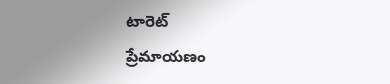టారెట్
ప్రేమాయణం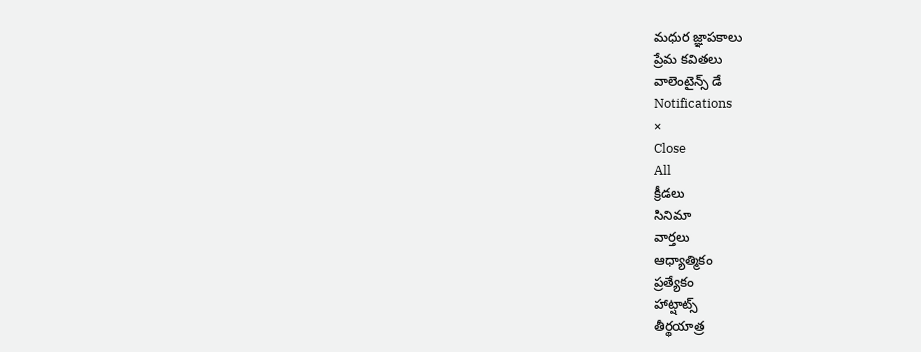మధుర జ్ఞాపకాలు
ప్రేమ కవితలు
వాలెంటైన్స్ డే
Notifications
×
Close
All
క్రీడలు
సినిమా
వార్తలు
ఆధ్యాత్మికం
ప్రత్యేకం
హాట్షాట్స్
తీర్థయాత్ర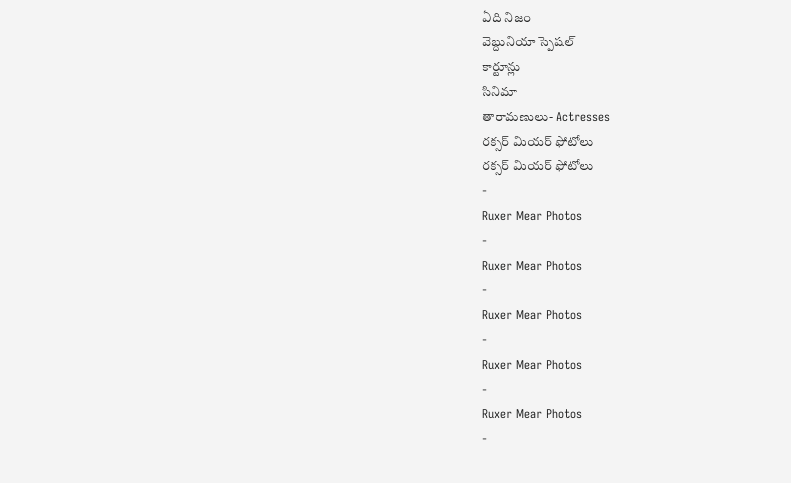ఏది నిజం
వెబ్దునియా స్పెషల్
కార్టూన్లు
సినిమా
తారామణులు- Actresses
రక్సర్ మియర్ ఫోటోలు
రక్సర్ మియర్ ఫోటోలు
-
Ruxer Mear Photos
-
Ruxer Mear Photos
-
Ruxer Mear Photos
-
Ruxer Mear Photos
-
Ruxer Mear Photos
-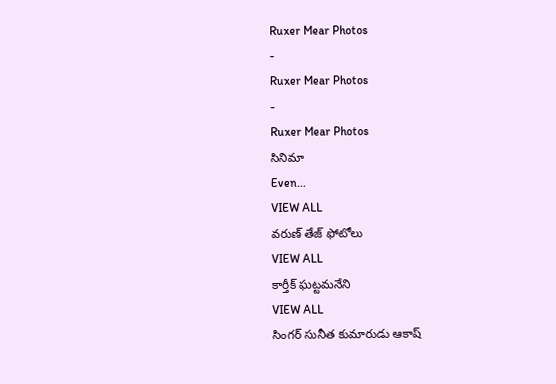Ruxer Mear Photos
-
Ruxer Mear Photos
-
Ruxer Mear Photos
సినిమా
Even...
VIEW ALL
వరుణ్ తేజ్ ఫోటోలు
VIEW ALL
కార్తీక్ ఘట్టమనేని
VIEW ALL
సింగర్ సునీత కుమారుడు ఆకాష్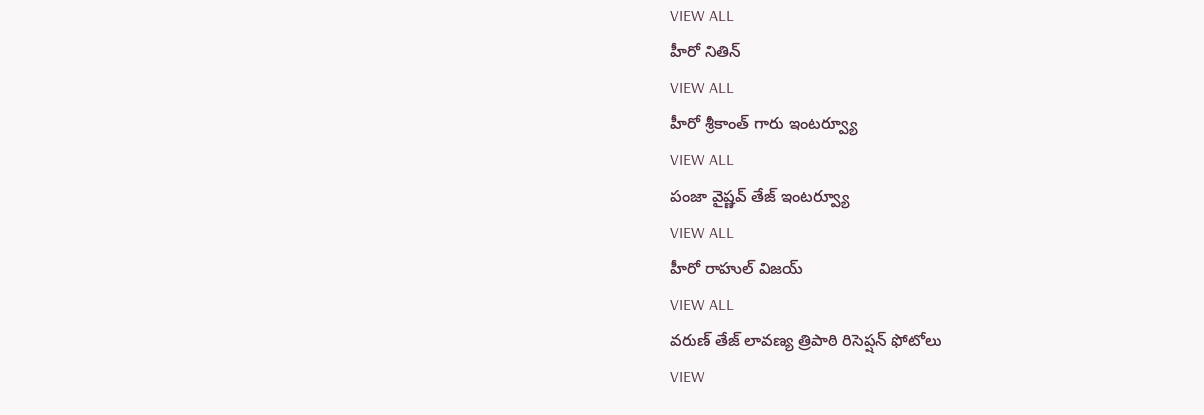VIEW ALL
హీరో నితిన్
VIEW ALL
హీరో శ్రీకాంత్ గారు ఇంటర్వ్యూ
VIEW ALL
పంజా వైష్ణవ్ తేజ్ ఇంటర్వ్యూ
VIEW ALL
హీరో రాహుల్ విజయ్
VIEW ALL
వరుణ్ తేజ్ లావణ్య త్రిపాఠి రిసెప్షన్ ఫోటోలు
VIEW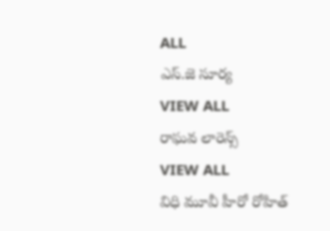ALL
ఎస్.జె సూర్య
VIEW ALL
రాఘవ లారెన్స్
VIEW ALL
విధి మూవీ హీరో రోహిత్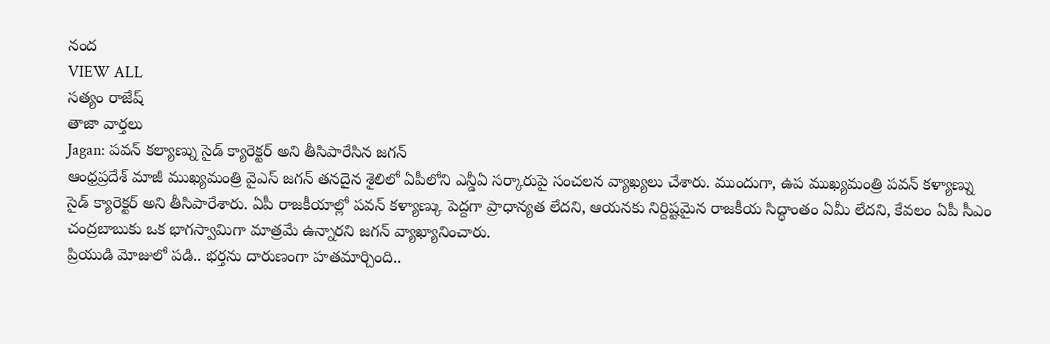నంద
VIEW ALL
సత్యం రాజేష్
తాజా వార్తలు
Jagan: పవన్ కల్యాణ్ను సైడ్ క్యారెక్టర్ అని తీసిపారేసిన జగన్
ఆంధ్రప్రదేశ్ మాజీ ముఖ్యమంత్రి వైఎస్ జగన్ తనదైన శైలిలో ఏపీలోని ఎన్డీఏ సర్కారుపై సంచలన వ్యాఖ్యలు చేశారు. ముందుగా, ఉప ముఖ్యమంత్రి పవన్ కళ్యాణ్ను సైడ్ క్యారెక్టర్ అని తీసిపారేశారు. ఏపీ రాజకీయాల్లో పవన్ కళ్యాణ్కు పెద్దగా ప్రాధాన్యత లేదని, ఆయనకు నిర్దిష్టమైన రాజకీయ సిద్ధాంతం ఏమీ లేదని, కేవలం ఏపీ సీఎం చంద్రబాబుకు ఒక భాగస్వామిగా మాత్రమే ఉన్నారని జగన్ వ్యాఖ్యానించారు.
ప్రియుడి మోజులో పడి.. భర్తను దారుణంగా హతమార్చింది..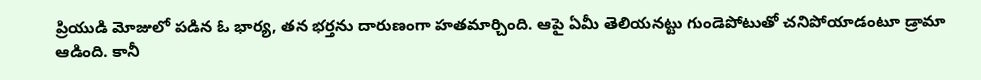ప్రియుడి మోజులో పడిన ఓ భార్య, తన భర్తను దారుణంగా హతమార్చింది. ఆపై ఏమీ తెలియనట్టు గుండెపోటుతో చనిపోయాడంటూ డ్రామా ఆడింది. కానీ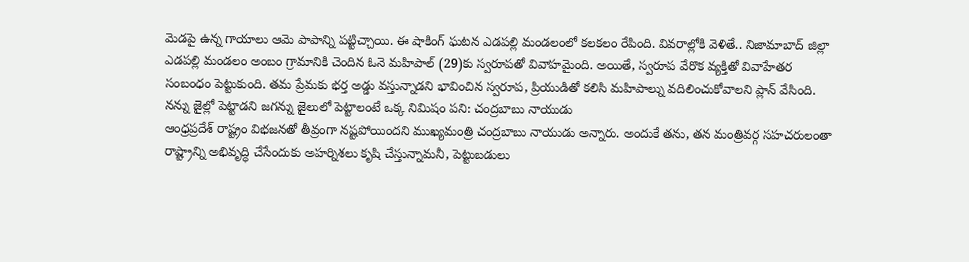మెడపై ఉన్న గాయాలు ఆమె పాపాన్ని పట్టిచ్చాయి. ఈ షాకింగ్ ఘటన ఎడపల్లి మండలంలో కలకలం రేపింది. వివరాల్లోకి వెళితే.. నిజామాబాద్ జిల్లా ఎడపల్లి మండలం అంబం గ్రామానికి చెందిన ఓనె మహిపాల్ (29)కు స్వరూపతో వివాహమైంది. అయితే, స్వరూప వేరొక వ్యక్తితో వివాహేతర సంబంధం పెట్టుకుంది. తమ ప్రేమకు భర్త అడ్డు వస్తున్నాడని భావించిన స్వరూప, ప్రియుడితో కలిసి మహిపాల్ను వదిలించుకోవాలని ప్లాన్ వేసింది.
నన్ను జైల్లో పెట్టాడని జగన్ను జైలులో పెట్టాలంటే ఒక్క నిమిషం పని: చంద్రబాబు నాయుడు
ఆంధ్రప్రదేశ్ రాష్ట్రం విభజనతో తీవ్రంగా నష్టపోయిందని ముఖ్యమంత్రి చంద్రబాబు నాయుడు అన్నారు. అందుకే తను, తన మంత్రివర్గ సహచరులంతా రాష్ట్రాన్ని అభివృద్ధి చేసేందుకు అహర్నిశలు కృషి చేస్తున్నామనీ, పెట్టుబడులు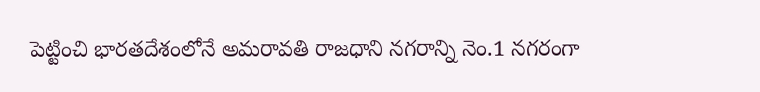పెట్టించి భారతదేశంలోనే అమరావతి రాజధాని నగరాన్ని నెం.1 నగరంగా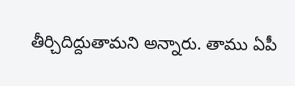తీర్చిదిద్దుతామని అన్నారు. తాము ఏపీ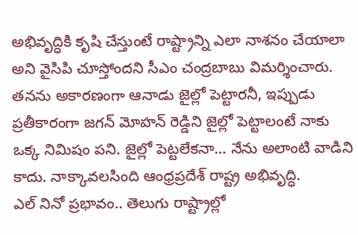అభివృద్ధికి కృషి చేస్తుంటే రాష్ట్రాన్ని ఎలా నాశనం చేయాలా అని వైసిపి చూస్తోందని సీఎం చంద్రబాబు విమర్శించారు. తనను అకారణంగా ఆనాడు జైల్లో పెట్టారనీ, ఇప్పుడు ప్రతీకారంగా జగన్ మోహన్ రెడ్డిని జైల్లో పెట్టాలంటే నాకు ఒక్క నిమిషం పని. జైల్లో పెట్టలేకనా... నేను అలాంటి వాడిని కాదు. నాక్కావలసింది ఆంధ్రప్రదేశ్ రాష్ట్ర అభివృద్ధి.
ఎల్ నినో ప్రభావం.. తెలుగు రాష్ట్రాల్లో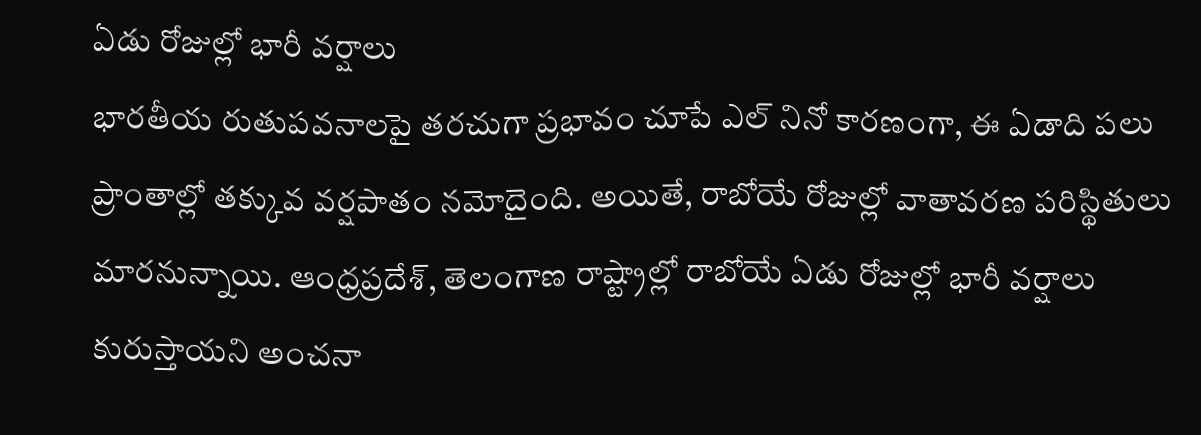ఏడు రోజుల్లో భారీ వర్షాలు
భారతీయ రుతుపవనాలపై తరచుగా ప్రభావం చూపే ఎల్ నినో కారణంగా, ఈ ఏడాది పలు ప్రాంతాల్లో తక్కువ వర్షపాతం నమోదైంది. అయితే, రాబోయే రోజుల్లో వాతావరణ పరిస్థితులు మారనున్నాయి. ఆంధ్రప్రదేశ్, తెలంగాణ రాష్ట్రాల్లో రాబోయే ఏడు రోజుల్లో భారీ వర్షాలు కురుస్తాయని అంచనా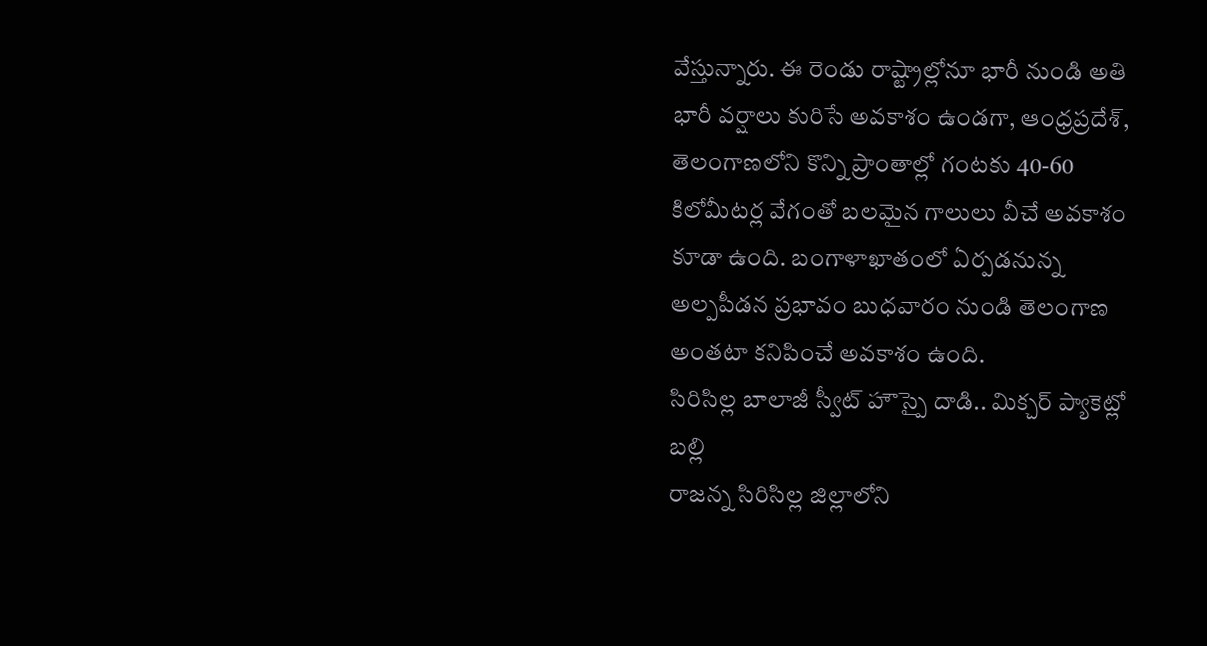వేస్తున్నారు. ఈ రెండు రాష్ట్రాల్లోనూ భారీ నుండి అతి భారీ వర్షాలు కురిసే అవకాశం ఉండగా, ఆంధ్రప్రదేశ్, తెలంగాణలోని కొన్ని ప్రాంతాల్లో గంటకు 40-60 కిలోమీటర్ల వేగంతో బలమైన గాలులు వీచే అవకాశం కూడా ఉంది. బంగాళాఖాతంలో ఏర్పడనున్న అల్పపీడన ప్రభావం బుధవారం నుండి తెలంగాణ అంతటా కనిపించే అవకాశం ఉంది.
సిరిసిల్ల బాలాజీ స్వీట్ హౌస్పై దాడి.. మిక్చర్ ప్యాకెట్లో బల్లి
రాజన్న సిరిసిల్ల జిల్లాలోని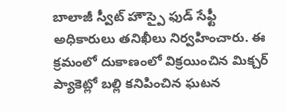బాలాజీ స్వీట్ హౌస్పై ఫుడ్ సేఫ్టీ అధికారులు తనిఖీలు నిర్వహించారు. ఈ క్రమంలో దుకాణంలో విక్రయించిన మిక్చర్ ప్యాకెట్లో బల్లి కనిపించిన ఘటన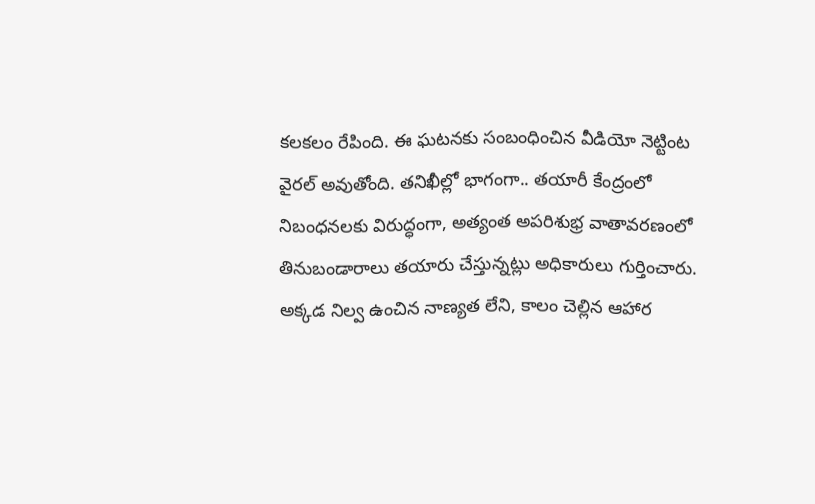కలకలం రేపింది. ఈ ఘటనకు సంబంధించిన వీడియో నెట్టింట వైరల్ అవుతోంది. తనిఖీల్లో భాగంగా.. తయారీ కేంద్రంలో నిబంధనలకు విరుద్ధంగా, అత్యంత అపరిశుభ్ర వాతావరణంలో తినుబండారాలు తయారు చేస్తున్నట్లు అధికారులు గుర్తించారు. అక్కడ నిల్వ ఉంచిన నాణ్యత లేని, కాలం చెల్లిన ఆహార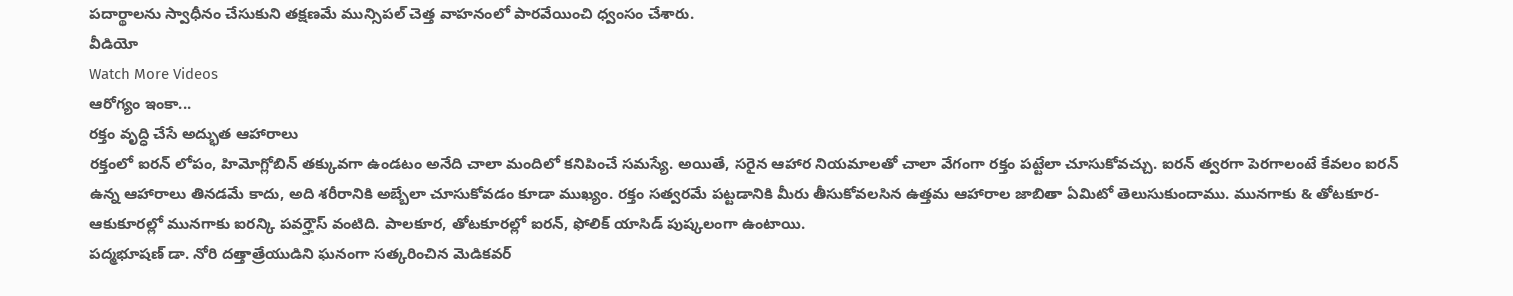పదార్థాలను స్వాధీనం చేసుకుని తక్షణమే మున్సిపల్ చెత్త వాహనంలో పారవేయించి ధ్వంసం చేశారు.
వీడియో
Watch More Videos
ఆరోగ్యం ఇంకా...
రక్తం వృద్ధి చేసే అద్భుత ఆహారాలు
రక్తంలో ఐరన్ లోపం, హిమోగ్లోబిన్ తక్కువగా ఉండటం అనేది చాలా మందిలో కనిపించే సమస్యే. అయితే, సరైన ఆహార నియమాలతో చాలా వేగంగా రక్తం పట్టేలా చూసుకోవచ్చు. ఐరన్ త్వరగా పెరగాలంటే కేవలం ఐరన్ ఉన్న ఆహారాలు తినడమే కాదు, అది శరీరానికి అబ్బేలా చూసుకోవడం కూడా ముఖ్యం. రక్తం సత్వరమే పట్టడానికి మీరు తీసుకోవలసిన ఉత్తమ ఆహారాల జాబితా ఏమిటో తెలుసుకుందాము. మునగాకు & తోటకూర- ఆకుకూరల్లో మునగాకు ఐరన్కి పవర్హౌస్ వంటిది. పాలకూర, తోటకూరల్లో ఐరన్, ఫోలిక్ యాసిడ్ పుష్కలంగా ఉంటాయి.
పద్మభూషణ్ డా. నోరి దత్తాత్రేయుడిని ఘనంగా సత్కరించిన మెడికవర్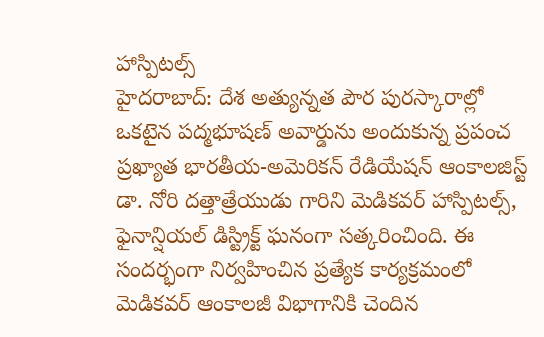హాస్పిటల్స్
హైదరాబాద్: దేశ అత్యున్నత పౌర పురస్కారాల్లో ఒకటైన పద్మభూషణ్ అవార్డును అందుకున్న ప్రపంచ ప్రఖ్యాత భారతీయ-అమెరికన్ రేడియేషన్ ఆంకాలజిస్ట్ డా. నోరి దత్తాత్రేయుడు గారిని మెడికవర్ హాస్పిటల్స్, ఫైనాన్షియల్ డిస్ట్రిక్ట్ ఘనంగా సత్కరించింది. ఈ సందర్భంగా నిర్వహించిన ప్రత్యేక కార్యక్రమంలో మెడికవర్ ఆంకాలజీ విభాగానికి చెందిన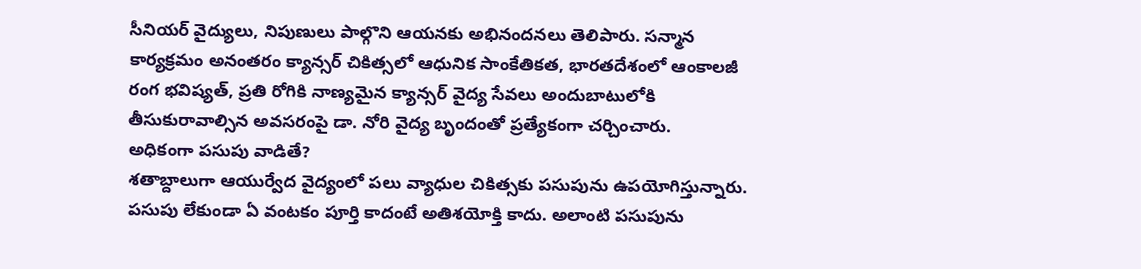సీనియర్ వైద్యులు, నిపుణులు పాల్గొని ఆయనకు అభినందనలు తెలిపారు. సన్మాన కార్యక్రమం అనంతరం క్యాన్సర్ చికిత్సలో ఆధునిక సాంకేతికత, భారతదేశంలో ఆంకాలజీ రంగ భవిష్యత్, ప్రతి రోగికి నాణ్యమైన క్యాన్సర్ వైద్య సేవలు అందుబాటులోకి తీసుకురావాల్సిన అవసరంపై డా. నోరి వైద్య బృందంతో ప్రత్యేకంగా చర్చించారు.
అధికంగా పసుపు వాడితే?
శతాబ్దాలుగా ఆయుర్వేద వైద్యంలో పలు వ్యాధుల చికిత్సకు పసుపును ఉపయోగిస్తున్నారు. పసుపు లేకుండా ఏ వంటకం పూర్తి కాదంటే అతిశయోక్తి కాదు. అలాంటి పసుపును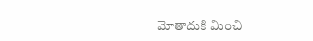మోతాదుకి మించి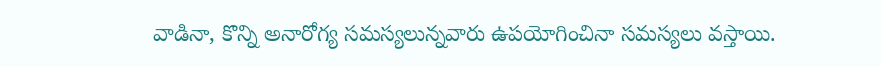వాడినా, కొన్ని అనారోగ్య సమస్యలున్నవారు ఉపయోగించినా సమస్యలు వస్తాయి.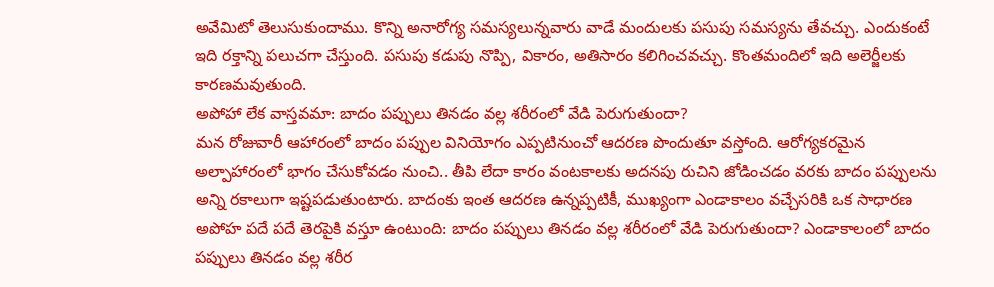అవేమిటో తెలుసుకుందాము. కొన్ని అనారోగ్య సమస్యలున్నవారు వాడే మందులకు పసుపు సమస్యను తేవచ్చు. ఎందుకంటే ఇది రక్తాన్ని పలుచగా చేస్తుంది. పసుపు కడుపు నొప్పి, వికారం, అతిసారం కలిగించవచ్చు. కొంతమందిలో ఇది అలెర్జీలకు కారణమవుతుంది.
అపోహా లేక వాస్తవమా: బాదం పప్పులు తినడం వల్ల శరీరంలో వేడి పెరుగుతుందా?
మన రోజువారీ ఆహారంలో బాదం పప్పుల వినియోగం ఎప్పటినుంచో ఆదరణ పొందుతూ వస్తోంది. ఆరోగ్యకరమైన అల్పాహారంలో భాగం చేసుకోవడం నుంచి.. తీపి లేదా కారం వంటకాలకు అదనపు రుచిని జోడించడం వరకు బాదం పప్పులను అన్ని రకాలుగా ఇష్టపడుతుంటారు. బాదంకు ఇంత ఆదరణ ఉన్నప్పటికీ, ముఖ్యంగా ఎండాకాలం వచ్చేసరికి ఒక సాధారణ అపోహ పదే పదే తెరపైకి వస్తూ ఉంటుంది: బాదం పప్పులు తినడం వల్ల శరీరంలో వేడి పెరుగుతుందా? ఎండాకాలంలో బాదం పప్పులు తినడం వల్ల శరీర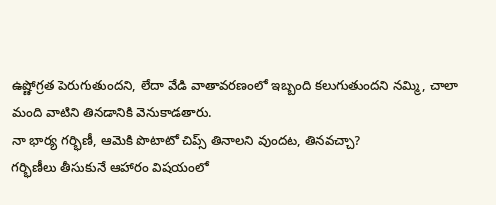ఉష్ణోగ్రత పెరుగుతుందని, లేదా వేడి వాతావరణంలో ఇబ్బంది కలుగుతుందని నమ్మి, చాలా మంది వాటిని తినడానికి వెనుకాడతారు.
నా భార్య గర్భిణీ, ఆమెకి పొటాటో చిప్స్ తినాలని వుందట, తినవచ్చా?
గర్భిణీలు తీసుకునే ఆహారం విషయంలో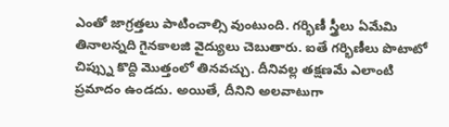ఎంతో జాగ్రత్తలు పాటించాల్సి వుంటుంది. గర్భిణీ స్త్రీలు ఏమేమి తినాలన్నది గైనకాలజి వైద్యులు చెబుతారు. ఐతే గర్భిణీలు పొటాటో చిప్స్ను కొద్ది మొత్తంలో తినవచ్చు. దీనివల్ల తక్షణమే ఎలాంటి ప్రమాదం ఉండదు. అయితే, దీనిని అలవాటుగా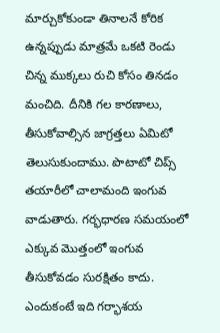మార్చుకోకుండా తినాలనే కోరిక ఉన్నప్పుడు మాత్రమే ఒకటి రెండు చిన్న ముక్కలు రుచి కోసం తినడం మంచిది. దీనికి గల కారణాలు, తీసుకోవాల్సిన జాగ్రత్తలు ఏమిటో తెలుసుకుందాము. పొటాటో చిప్స్ తయారీలో చాలామంది ఇంగువ వాడుతారు. గర్భధారణ సమయంలో ఎక్కువ మొత్తంలో ఇంగువ తీసుకోవడం సురక్షితం కాదు. ఎందుకంటే ఇది గర్భాశయ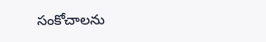సంకోచాలను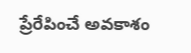ప్రేరేపించే అవకాశం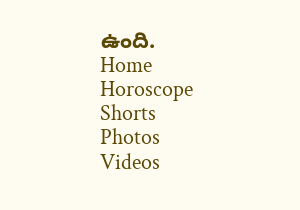ఉంది.
Home
Horoscope
Shorts
Photos
Videos